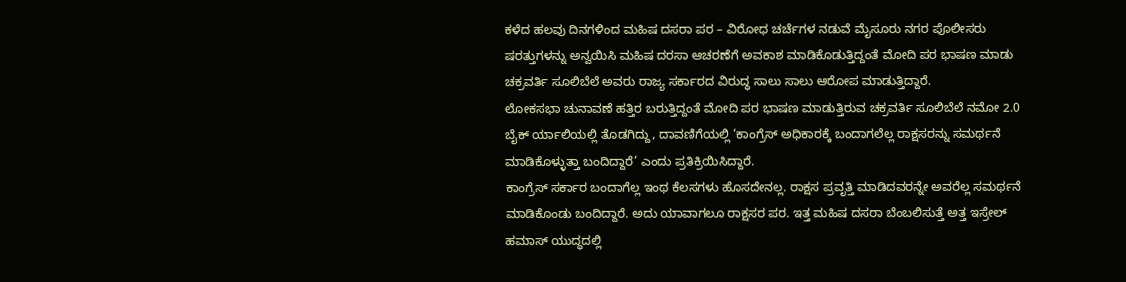ಕಳೆದ ಹಲವು ದಿನಗಳಿಂದ ಮಹಿಷ ದಸರಾ ಪರ – ವಿರೋಧ ಚರ್ಚೆಗಳ ನಡುವೆ ಮೈಸೂರು ನಗರ ಪೊಲೀಸರು ಷರತ್ತುಗಳನ್ನು ಅನ್ವಯಿಸಿ ಮಹಿಷ ದರಸಾ ಆಚರಣೆಗೆ ಅವಕಾಶ ಮಾಡಿಕೊಡುತ್ತಿದ್ದಂತೆ ಮೋದಿ ಪರ ಭಾಷಣ ಮಾಡು ಚಕ್ರವರ್ತಿ ಸೂಲಿಬೆಲೆ ಅವರು ರಾಜ್ಯ ಸರ್ಕಾರದ ವಿರುದ್ಧ ಸಾಲು ಸಾಲು ಆರೋಪ ಮಾಡುತ್ತಿದ್ದಾರೆ.
ಲೋಕಸಭಾ ಚುನಾವಣೆ ಹತ್ತಿರ ಬರುತ್ತಿದ್ದಂತೆ ಮೋದಿ ಪರ ಭಾಷಣ ಮಾಡುತ್ತಿರುವ ಚಕ್ರವರ್ತಿ ಸೂಲಿಬೆಲೆ ನಮೋ 2.0 ಬೈಕ್ ರ್ಯಾಲಿಯಲ್ಲಿ ತೊಡಗಿದ್ದು, ದಾವಣಿಗೆಯಲ್ಲಿ ‘ಕಾಂಗ್ರೆಸ್ ಅಧಿಕಾರಕ್ಕೆ ಬಂದಾಗಲೆಲ್ಲ ರಾಕ್ಷಸರನ್ನು ಸಮರ್ಥನೆ ಮಾಡಿಕೊಳ್ಳುತ್ತಾ ಬಂದಿದ್ದಾರೆ’ ಎಂದು ಪ್ರತಿಕ್ರಿಯಿಸಿದ್ದಾರೆ.
ಕಾಂಗ್ರೆಸ್ ಸರ್ಕಾರ ಬಂದಾಗೆಲ್ಲ ಇಂಥ ಕೆಲಸಗಳು ಹೊಸದೇನಲ್ಲ. ರಾಕ್ಷಸ ಪ್ರವೃತ್ತಿ ಮಾಡಿದವರನ್ನೇ ಅವರೆಲ್ಲ ಸಮರ್ಥನೆ ಮಾಡಿಕೊಂಡು ಬಂದಿದ್ದಾರೆ. ಅದು ಯಾವಾಗಲೂ ರಾಕ್ಷಸರ ಪರ. ಇತ್ತ ಮಹಿಷ ದಸರಾ ಬೆಂಬಲಿಸುತ್ತೆ ಅತ್ತ ಇಸ್ರೇಲ್ ಹಮಾಸ್ ಯುದ್ಧದಲ್ಲಿ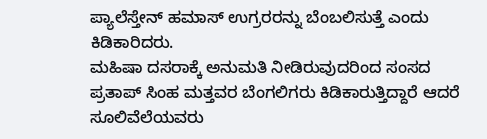ಪ್ಯಾಲೆಸ್ತೇನ್ ಹಮಾಸ್ ಉಗ್ರರರನ್ನು ಬೆಂಬಲಿಸುತ್ತೆ ಎಂದು ಕಿಡಿಕಾರಿದರು.
ಮಹಿಷಾ ದಸರಾಕ್ಕೆ ಅನುಮತಿ ನೀಡಿರುವುದರಿಂದ ಸಂಸದ ಪ್ರತಾಪ್ ಸಿಂಹ ಮತ್ತವರ ಬೆಂಗಲಿಗರು ಕಿಡಿಕಾರುತ್ತಿದ್ದಾರೆ ಆದರೆ ಸೂಲಿವೆಲೆಯವರು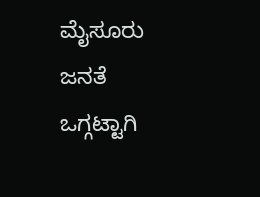ಮೈಸೂರು ಜನತೆ ಒಗ್ಗಟ್ಟಾಗಿ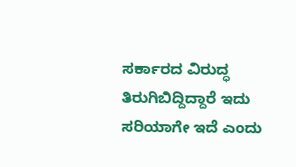ಸರ್ಕಾರದ ವಿರುದ್ಧ ತಿರುಗಿಬಿದ್ದಿದ್ದಾರೆ ಇದು ಸರಿಯಾಗೇ ಇದೆ ಎಂದು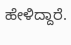ಹೇಳಿದ್ದಾರೆ.